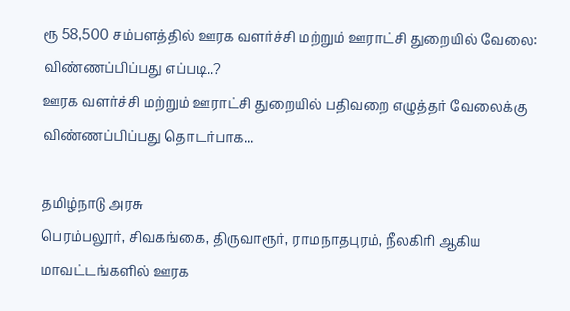ரூ 58,500 சம்பளத்தில் ஊரக வளர்ச்சி மற்றும் ஊராட்சி துறையில் வேலை: விண்ணப்பிப்பது எப்படி..?
ஊரக வளர்ச்சி மற்றும் ஊராட்சி துறையில் பதிவறை எழுத்தர் வேலைக்கு விண்ணப்பிப்பது தொடர்பாக...

தமிழ்நாடு அரசு
பெரம்பலூர், சிவகங்கை, திருவாரூர், ராமநாதபுரம், நீலகிரி ஆகிய மாவட்டங்களில் ஊரக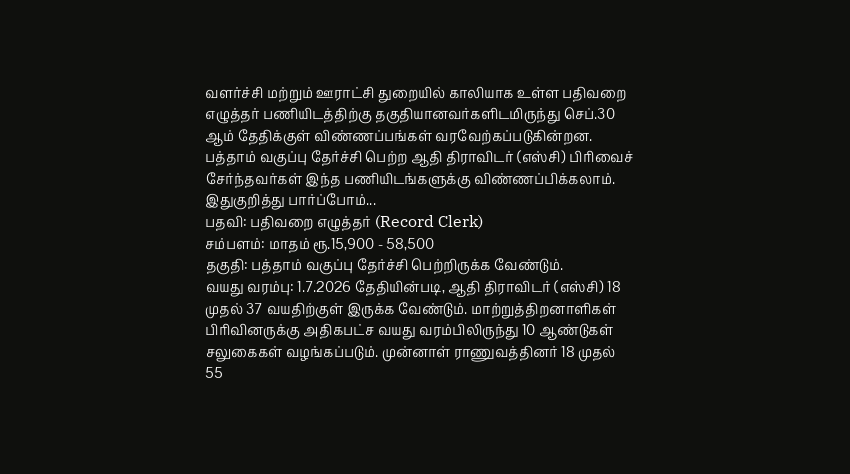வளர்ச்சி மற்றும் ஊராட்சி துறையில் காலியாக உள்ள பதிவறை எழுத்தர் பணியிடத்திற்கு தகுதியானவர்களிடமிருந்து செப்.30 ஆம் தேதிக்குள் விண்ணப்பங்கள் வரவேற்கப்படுகின்றன.
பத்தாம் வகுப்பு தேர்ச்சி பெற்ற ஆதி திராவிடர் (எஸ்சி) பிரிவைச் சேர்ந்தவர்கள் இந்த பணியிடங்களுக்கு விண்ணப்பிக்கலாம்.
இதுகுறித்து பார்ப்போம்...
பதவி: பதிவறை எழுத்தர் (Record Clerk)
சம்பளம்: மாதம் ரூ.15,900 - 58,500
தகுதி: பத்தாம் வகுப்பு தேர்ச்சி பெற்றிருக்க வேண்டும்.
வயது வரம்பு: 1.7.2026 தேதியின்படி, ஆதி திராவிடர் (எஸ்சி) 18 முதல் 37 வயதிற்குள் இருக்க வேண்டும். மாற்றுத்திறனாளிகள் பிரிவினருக்கு அதிகபட்ச வயது வரம்பிலிருந்து 10 ஆண்டுகள் சலுகைகள் வழங்கப்படும். முன்னாள் ராணுவத்தினர் 18 முதல் 55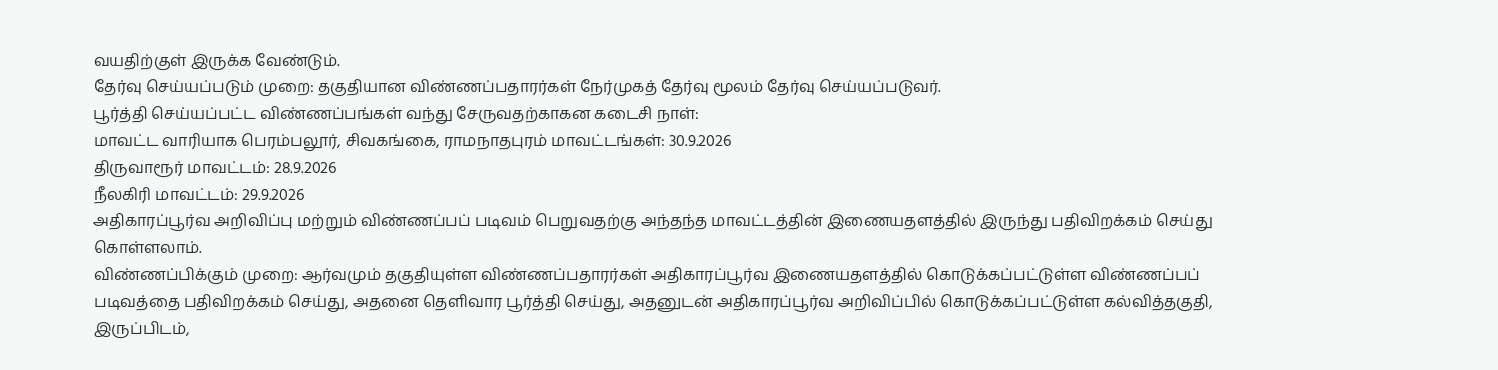வயதிற்குள் இருக்க வேண்டும்.
தேர்வு செய்யப்படும் முறை: தகுதியான விண்ணப்பதாரர்கள் நேர்முகத் தேர்வு மூலம் தேர்வு செய்யப்படுவர்.
பூர்த்தி செய்யப்பட்ட விண்ணப்பங்கள் வந்து சேருவதற்காகன கடைசி நாள்:
மாவட்ட வாரியாக பெரம்பலூர், சிவகங்கை, ராமநாதபுரம் மாவட்டங்கள்: 30.9.2026
திருவாரூர் மாவட்டம்: 28.9.2026
நீலகிரி மாவட்டம்: 29.9.2026
அதிகாரப்பூர்வ அறிவிப்பு மற்றும் விண்ணப்பப் படிவம் பெறுவதற்கு அந்தந்த மாவட்டத்தின் இணையதளத்தில் இருந்து பதிவிறக்கம் செய்து கொள்ளலாம்.
விண்ணப்பிக்கும் முறை: ஆர்வமும் தகுதியுள்ள விண்ணப்பதாரர்கள் அதிகாரப்பூர்வ இணையதளத்தில் கொடுக்கப்பட்டுள்ள விண்ணப்பப் படிவத்தை பதிவிறக்கம் செய்து, அதனை தெளிவார பூர்த்தி செய்து, அதனுடன் அதிகாரப்பூர்வ அறிவிப்பில் கொடுக்கப்பட்டுள்ள கல்வித்தகுதி, இருப்பிடம்,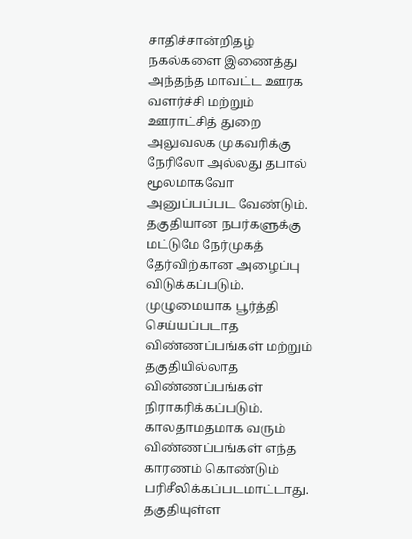சாதிச்சான்றிதழ் நகல்களை இணைத்து அந்தந்த மாவட்ட ஊரக வளர்ச்சி மற்றும் ஊராட்சித் துறை அலுவலக முகவரிக்கு நேரிலோ அல்லது தபால் மூலமாகவோ அனுப்பப்பட வேண்டும்.
தகுதியான நபர்களுக்கு மட்டுமே நேர்முகத் தேர்விற்கான அழைப்பு விடுக்கப்படும்.
முழுமையாக பூர்த்தி செய்யப்படாத விண்ணப்பங்கள் மற்றும் தகுதியில்லாத விண்ணப்பங்கள் நிராகரிக்கப்படும்.
காலதாமதமாக வரும் விண்ணப்பங்கள் எந்த காரணம் கொண்டும் பரிசீலிக்கப்படமாட்டாது.
தகுதியுள்ள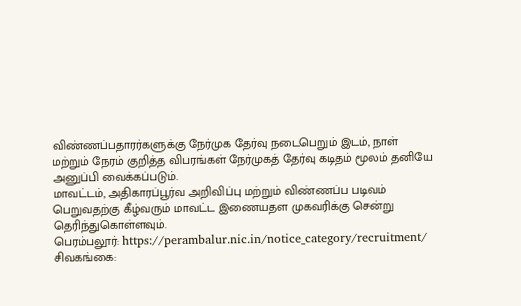விண்ணப்பதாரர்களுக்கு நேர்முக தேர்வு நடைபெறும் இடம், நாள் மற்றும் நேரம் குறித்த விபரங்கள் நேர்முகத் தேர்வு கடிதம் மூலம் தனியே அனுப்பி வைக்கப்படும்.
மாவட்டம், அதிகாரப்பூர்வ அறிவிப்பு மற்றும் விண்ணப்ப படிவம் பெறுவதற்கு கீழ்வரும் மாவட்ட இணையதள முகவரிக்கு சென்று தெரிந்துகொள்ளவும்.
பெரம்பலூர்: https://perambalur.nic.in/notice_category/recruitment/
சிவகங்கை: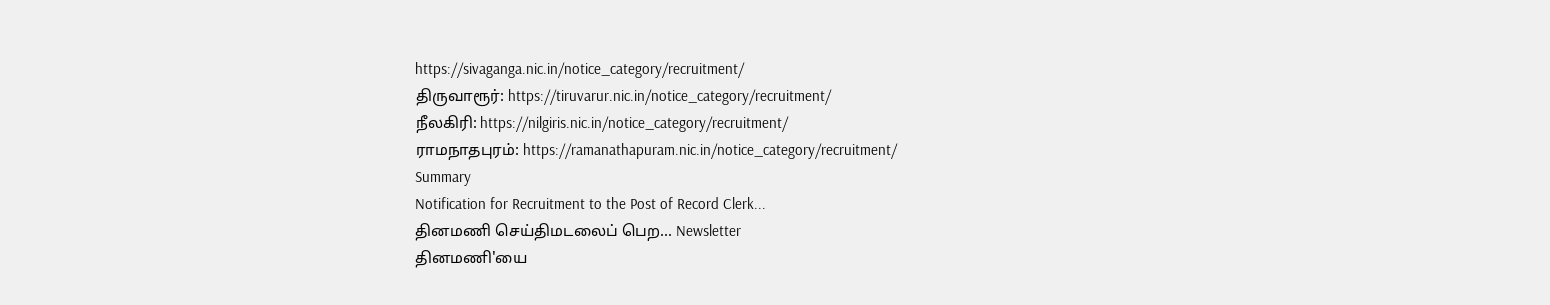https://sivaganga.nic.in/notice_category/recruitment/
திருவாரூர்: https://tiruvarur.nic.in/notice_category/recruitment/
நீலகிரி: https://nilgiris.nic.in/notice_category/recruitment/
ராமநாதபுரம்: https://ramanathapuram.nic.in/notice_category/recruitment/
Summary
Notification for Recruitment to the Post of Record Clerk...
தினமணி செய்திமடலைப் பெற... Newsletter
தினமணி'யை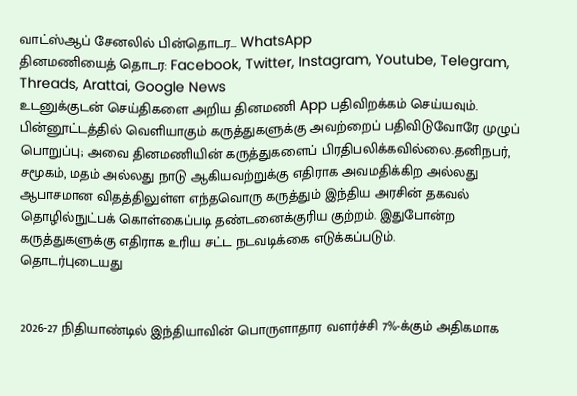வாட்ஸ்ஆப் சேனலில் பின்தொடர... WhatsApp
தினமணியைத் தொடர: Facebook, Twitter, Instagram, Youtube, Telegram, Threads, Arattai, Google News
உடனுக்குடன் செய்திகளை அறிய தினமணி App பதிவிறக்கம் செய்யவும்.
பின்னூட்டத்தில் வெளியாகும் கருத்துகளுக்கு அவற்றைப் பதிவிடுவோரே முழுப் பொறுப்பு; அவை தினமணியின் கருத்துகளைப் பிரதிபலிக்கவில்லை.தனிநபர், சமூகம், மதம் அல்லது நாடு ஆகியவற்றுக்கு எதிராக அவமதிக்கிற அல்லது ஆபாசமான விதத்திலுள்ள எந்தவொரு கருத்தும் இந்திய அரசின் தகவல் தொழில்நுட்பக் கொள்கைப்படி தண்டனைக்குரிய குற்றம். இதுபோன்ற கருத்துகளுக்கு எதிராக உரிய சட்ட நடவடிக்கை எடுக்கப்படும்.
தொடர்புடையது


2026-27 நிதியாண்டில் இந்தியாவின் பொருளாதார வளர்ச்சி 7%-க்கும் அதிகமாக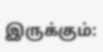இருக்கும்: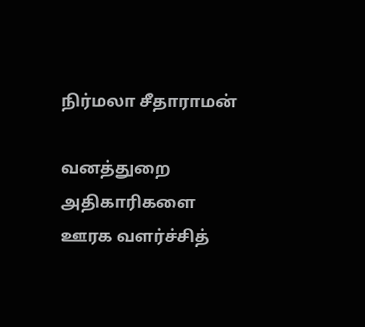நிர்மலா சீதாராமன்

வனத்துறை அதிகாரிகளை ஊரக வளர்ச்சித்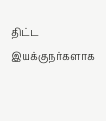திட்ட இயக்குநர்களாக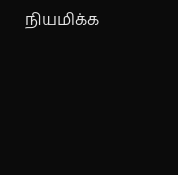நியமிக்க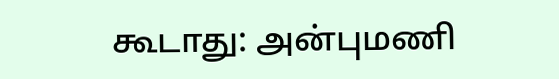கூடாது: அன்புமணி